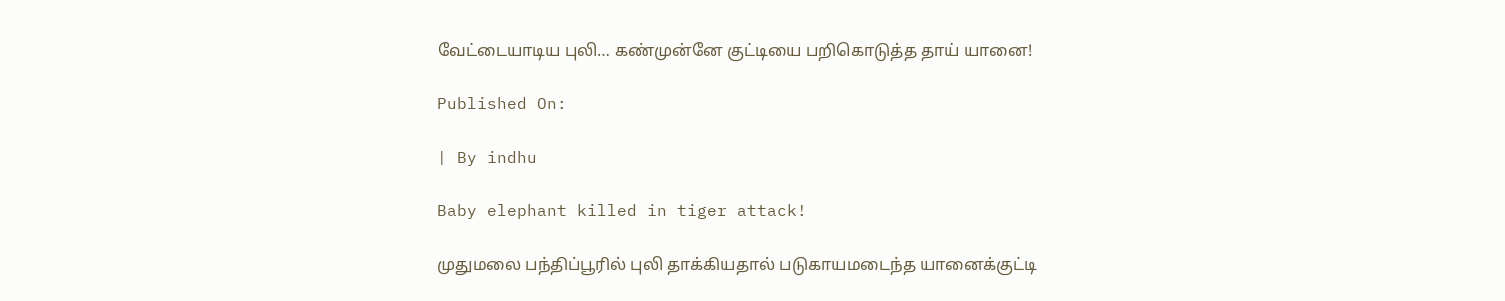வேட்டையாடிய புலி… கண்முன்னே குட்டியை பறிகொடுத்த தாய் யானை!

Published On:

| By indhu

Baby elephant killed in tiger attack!

முதுமலை பந்திப்பூரில் புலி தாக்கியதால் படுகாயமடைந்த யானைக்குட்டி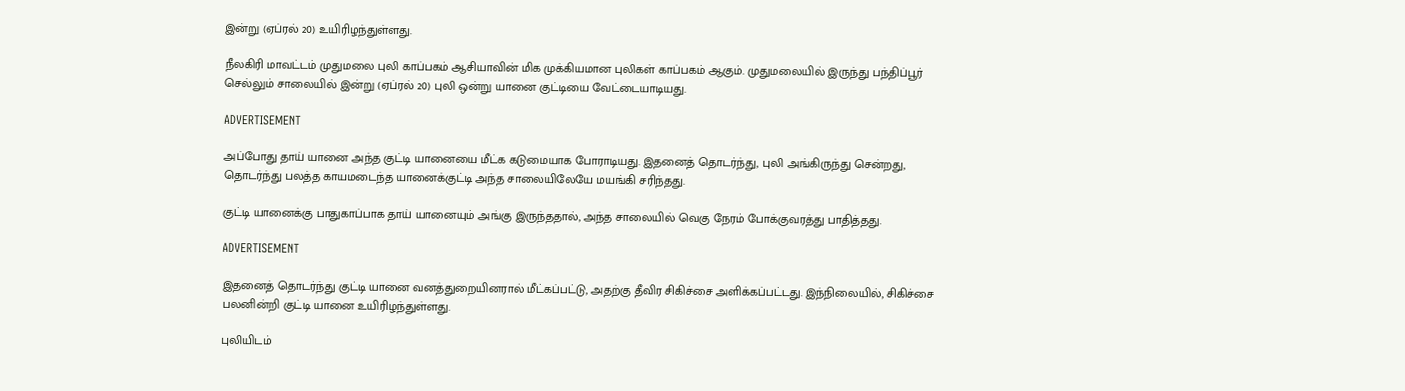இன்று (ஏப்ரல் 20) உயிரிழந்துள்ளது.

நீலகிரி மாவட்டம் முதுமலை புலி காப்பகம் ஆசியாவின் மிக முக்கியமான புலிகள் காப்பகம் ஆகும். முதுமலையில் இருந்து பந்திப்பூர் செல்லும் சாலையில் இன்று (ஏப்ரல் 20) புலி ஒன்று யானை குட்டியை வேட்டையாடியது.

ADVERTISEMENT

அப்போது தாய் யானை அந்த குட்டி யானையை மீட்க கடுமையாக போராடியது. இதனைத் தொடர்ந்து, புலி அங்கிருந்து சென்றது, தொடர்ந்து பலத்த காயமடைந்த யானைக்குட்டி அந்த சாலையிலேயே மயங்கி சரிந்தது.

குட்டி யானைக்கு பாதுகாப்பாக தாய் யானையும் அங்கு இருந்ததால், அந்த சாலையில் வெகு நேரம் போக்குவரத்து பாதித்தது.

ADVERTISEMENT

இதனைத் தொடர்ந்து குட்டி யானை வனத்துறையினரால் மீட்கப்பட்டு, அதற்கு தீவிர சிகிச்சை அளிக்கப்பட்டது. இந்நிலையில், சிகிச்சை பலனின்றி குட்டி யானை உயிரிழந்துள்ளது.

புலியிடம்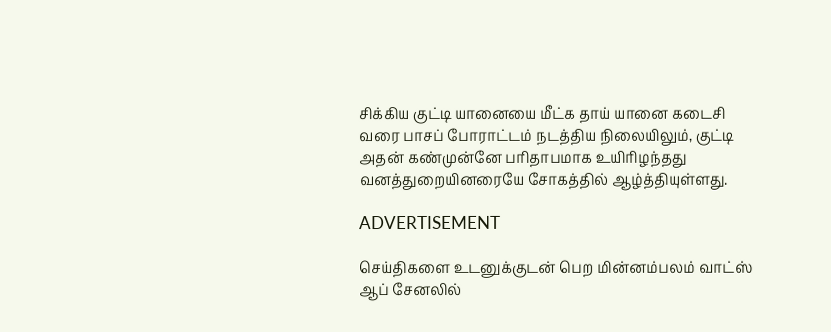சிக்கிய குட்டி யானையை மீட்க தாய் யானை கடைசி வரை பாசப் போராட்டம் நடத்திய நிலையிலும், குட்டி அதன் கண்முன்னே பரிதாபமாக உயிரிழந்தது வனத்துறையினரையே சோகத்தில் ஆழ்த்தியுள்ளது.

ADVERTISEMENT

செய்திகளை உடனுக்குடன் பெற மின்னம்பலம் வாட்ஸ் ஆப் சேனலில்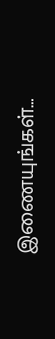இணையுங்கள்…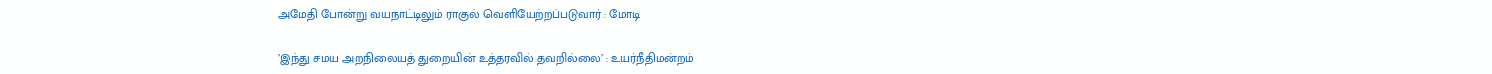அமேதி போன்று வயநாட்டிலும் ராகுல் வெளியேற்றப்படுவார் : மோடி

’இந்து சமய அறநிலையத் துறையின் உத்தரவில் தவறில்லை’ : உயர்நீதிமன்றம்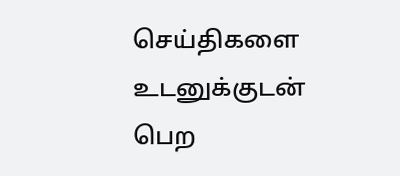செய்திகளை உடனுக்குடன் பெற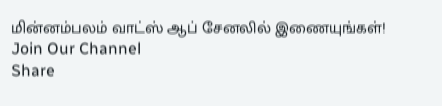மின்னம்பலம் வாட்ஸ் ஆப் சேனலில் இணையுங்கள்!
Join Our Channel
Share